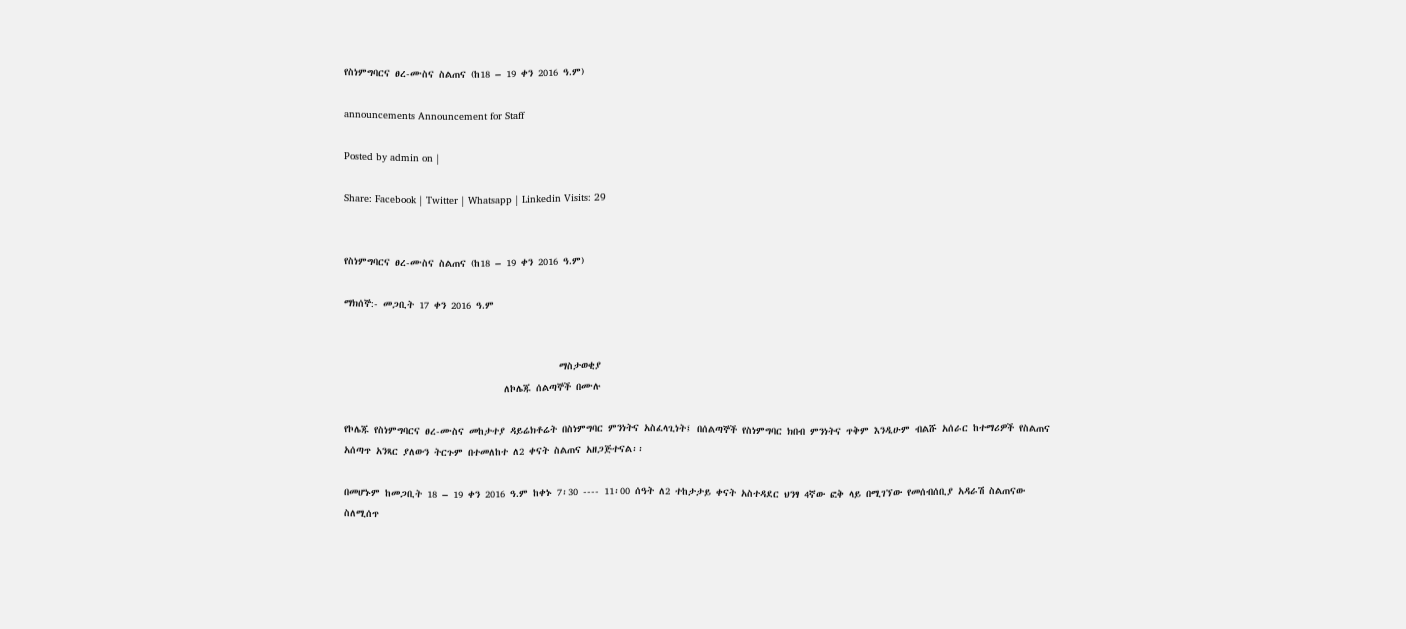የስነምግባርና ፀረ-ሙስና ስልጠና (ከ18 – 19 ቀን 2016 ዓ.ም)

announcements Announcement for Staff

Posted by admin on |

Share: Facebook | Twitter | Whatsapp | Linkedin Visits: 29


የስነምግባርና ፀረ-ሙስና ስልጠና (ከ18 – 19 ቀን 2016 ዓ.ም)

ማክሰኞ:- መጋቢት 17 ቀን 2016 ዓ.ም


                                           ማስታወቂያ
                                ለኮሌጁ ሰልጣኞች በሙሉ

የኮሌጁ የስነምግባርና ፀረ-ሙስና መከታተያ ዳይሬክቶሬት በስነምግባር ምንነትና አስፈላጊነት፤ በሰልጣኞች የስነምግባር ክበብ ምንነትና ጥቅም እንዲሁም ብልሹ አሰራር ከተማሪዎች የስልጠና አሰጣጥ አንጻር ያለውን ትርጉም በተመለከተ ለ2 ቀናት ስልጠና አዘጋጅተናል፡፡

በመሆኑም ከመጋቢት 18 – 19 ቀን 2016 ዓ.ም ከቀኑ 7፡30 ---- 11፡00 ሰዓት ለ2 ተከታታይ ቀናት አስተዳደር ህንፃ 4ኛው ፎቅ ላይ በሚገኘው የመሰብሰቢያ አዳራሽ ስልጠናው ስለሚሰጥ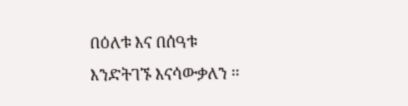በዕለቱ እና በሰዓቱ እንድትገኙ እናሳውቃለን ፡፡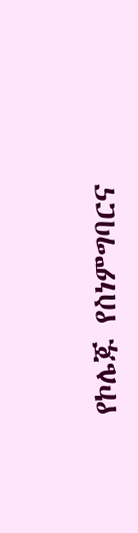የኮሌጁ የስነምግባርና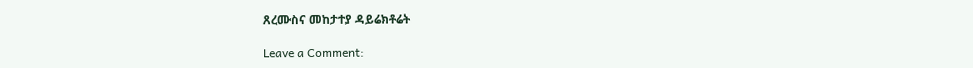ጸረሙስና መከታተያ ዳይሬክቶሬት

Leave a Comment: